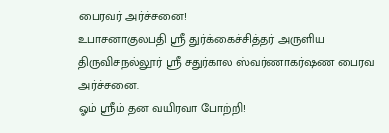பைரவர் அர்ச்சனை!
உபாசனாகுலபதி ஸ்ரீ துர்க்கைச்சித்தர் அருளிய திருவிசநல்லூர் ஸ்ரீ சதுர்கால ஸ்வர்ணாகர்ஷண பைரவ அர்ச்சனை.
ஓம் ஸ்ரீம் தன வயிரவா போற்றி!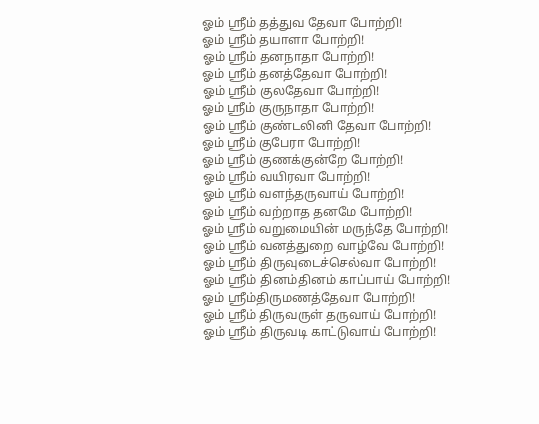ஓம் ஸ்ரீம் தத்துவ தேவா போற்றி!
ஓம் ஸ்ரீம் தயாளா போற்றி!
ஓம் ஸ்ரீம் தனநாதா போற்றி!
ஓம் ஸ்ரீம் தனத்தேவா போற்றி!
ஓம் ஸ்ரீம் குலதேவா போற்றி!
ஓம் ஸ்ரீம் குருநாதா போற்றி!
ஓம் ஸ்ரீம் குண்டலினி தேவா போற்றி!
ஓம் ஸ்ரீம் குபேரா போற்றி!
ஓம் ஸ்ரீம் குணக்குன்றே போற்றி!
ஓம் ஸ்ரீம் வயிரவா போற்றி!
ஓம் ஸ்ரீம் வளந்தருவாய் போற்றி!
ஓம் ஸ்ரீம் வற்றாத தனமே போற்றி!
ஓம் ஸ்ரீம் வறுமையின் மருந்தே போற்றி!
ஓம் ஸ்ரீம் வனத்துறை வாழ்வே போற்றி!
ஓம் ஸ்ரீம் திருவுடைச்செல்வா போற்றி!
ஓம் ஸ்ரீம் தினம்தினம் காப்பாய் போற்றி!
ஓம் ஸ்ரீம்திருமணத்தேவா போற்றி!
ஓம் ஸ்ரீம் திருவருள் தருவாய் போற்றி!
ஓம் ஸ்ரீம் திருவடி காட்டுவாய் போற்றி!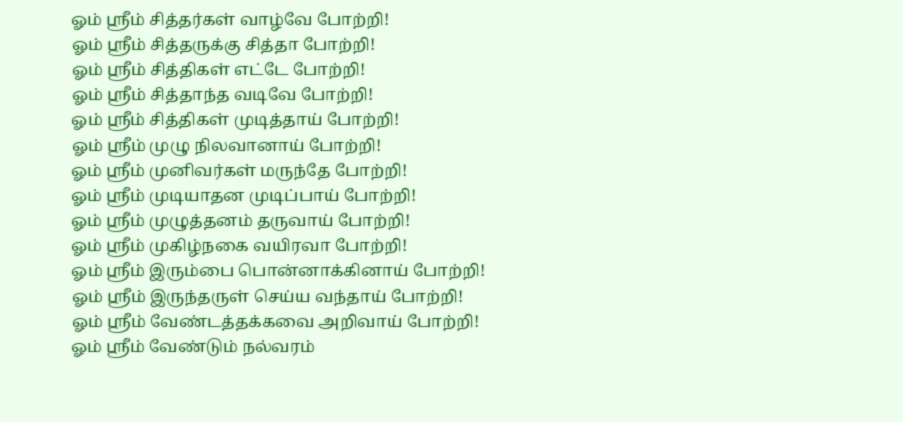ஓம் ஸ்ரீம் சித்தர்கள் வாழ்வே போற்றி!
ஓம் ஸ்ரீம் சித்தருக்கு சித்தா போற்றி!
ஓம் ஸ்ரீம் சித்திகள் எட்டே போற்றி!
ஓம் ஸ்ரீம் சித்தாந்த வடிவே போற்றி!
ஓம் ஸ்ரீம் சித்திகள் முடித்தாய் போற்றி!
ஓம் ஸ்ரீம் முழு நிலவானாய் போற்றி!
ஓம் ஸ்ரீம் முனிவர்கள் மருந்தே போற்றி!
ஓம் ஸ்ரீம் முடியாதன முடிப்பாய் போற்றி!
ஓம் ஸ்ரீம் முழுத்தனம் தருவாய் போற்றி!
ஓம் ஸ்ரீம் முகிழ்நகை வயிரவா போற்றி!
ஓம் ஸ்ரீம் இரும்பை பொன்னாக்கினாய் போற்றி!
ஓம் ஸ்ரீம் இருந்தருள் செய்ய வந்தாய் போற்றி!
ஓம் ஸ்ரீம் வேண்டத்தக்கவை அறிவாய் போற்றி!
ஓம் ஸ்ரீம் வேண்டும் நல்வரம்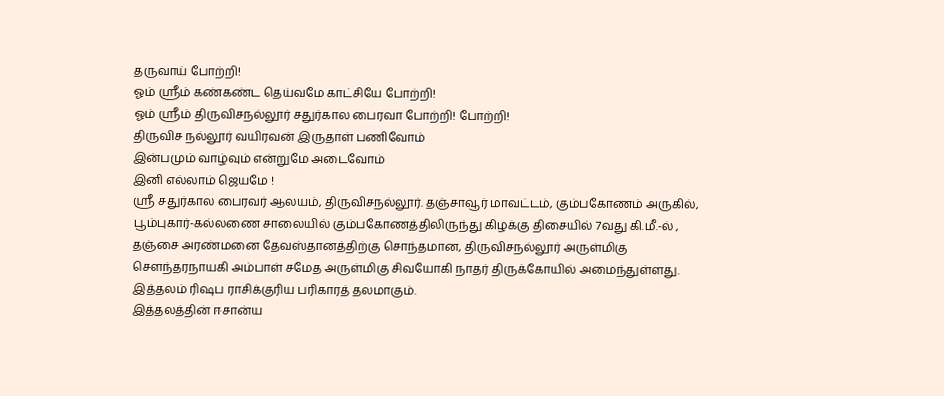தருவாய் போற்றி!
ஓம் ஸ்ரீம் கண்கண்ட தெய்வமே காட்சியே போற்றி!
ஓம் ஸ்ரீம் திருவிசநல்லூர் சதுர்கால பைரவா போற்றி! போற்றி!
திருவிச நல்லூர் வயிரவன் இருதாள் பணிவோம்
இன்பமும் வாழ்வும் என்றுமே அடைவோம்
இனி எல்லாம் ஜெயமே !
ஸ்ரீ சதுர்கால பைரவர் ஆலயம், திருவிசநல்லூர். தஞ்சாவூர் மாவட்டம், கும்பகோணம் அருகில், பூம்புகார்-கல்லணை சாலையில் கும்பகோணத்திலிருந்து கிழக்கு திசையில் 7வது கி.மீ.-ல் , தஞ்சை அரண்மனை தேவஸ்தானத்திற்கு சொந்தமான, திருவிசநல்லூர் அருள்மிகு சௌந்தரநாயகி அம்பாள் சமேத அருள்மிகு சிவயோகி நாதர் திருக்கோயில் அமைந்துள்ளது. இத்தலம் ரிஷப ராசிக்குரிய பரிகாரத் தலமாகும்.
இத்தலத்தின் ஈசான்ய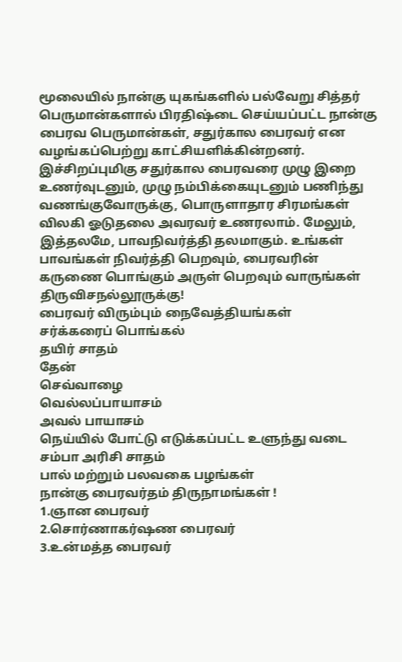மூலையில் நான்கு யுகங்களில் பல்வேறு சித்தர் பெருமான்களால் பிரதிஷ்டை செய்யப்பட்ட நான்கு பைரவ பெருமான்கள், சதுர்கால பைரவர் என வழங்கப்பெற்று காட்சியளிக்கின்றனர். இச்சிறப்புமிகு சதுர்கால பைரவரை முழு இறை உணர்வுடனும், முழு நம்பிக்கையுடனும் பணிந்து வணங்குவோருக்கு, பொருளாதார சிரமங்கள் விலகி ஓடுதலை அவரவர் உணரலாம். மேலும், இத்தலமே, பாவநிவர்த்தி தலமாகும். உங்கள் பாவங்கள் நிவர்த்தி பெறவும், பைரவரின் கருணை பொங்கும் அருள் பெறவும் வாருங்கள் திருவிசநல்லூருக்கு!
பைரவர் விரும்பும் நைவேத்தியங்கள்
சர்க்கரைப் பொங்கல்
தயிர் சாதம்
தேன்
செவ்வாழை
வெல்லப்பாயாசம்
அவல் பாயாசம்
நெய்யில் போட்டு எடுக்கப்பட்ட உளுந்து வடை
சம்பா அரிசி சாதம்
பால் மற்றும் பலவகை பழங்கள்
நான்கு பைரவர்தம் திருநாமங்கள் !
1.ஞான பைரவர்
2.சொர்ணாகர்ஷண பைரவர்
3.உன்மத்த பைரவர்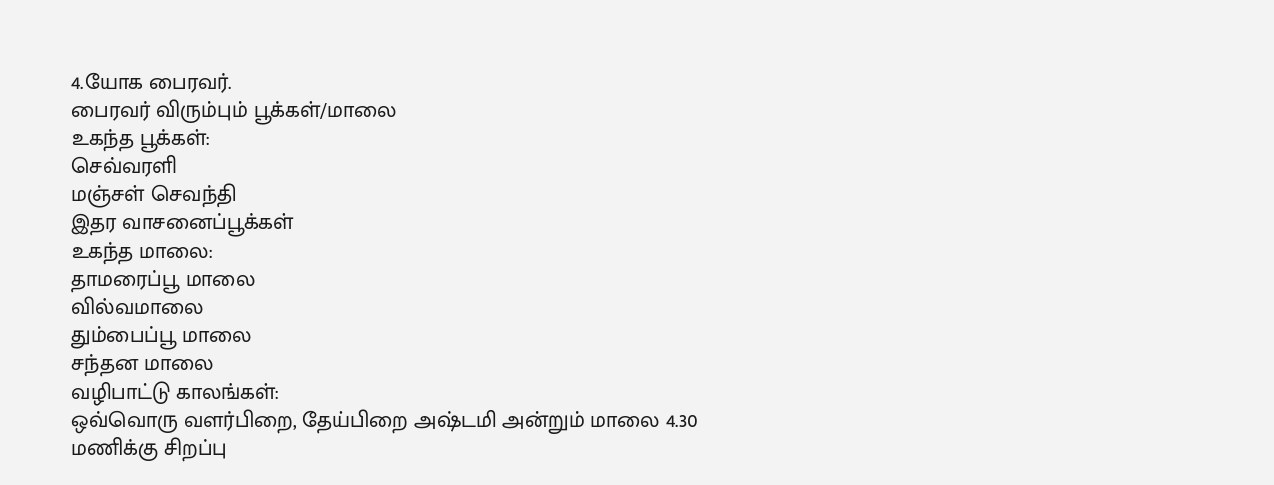4.யோக பைரவர்.
பைரவர் விரும்பும் பூக்கள்/மாலை
உகந்த பூக்கள்:
செவ்வரளி
மஞ்சள் செவந்தி
இதர வாசனைப்பூக்கள்
உகந்த மாலை:
தாமரைப்பூ மாலை
வில்வமாலை
தும்பைப்பூ மாலை
சந்தன மாலை
வழிபாட்டு காலங்கள்:
ஒவ்வொரு வளர்பிறை, தேய்பிறை அஷ்டமி அன்றும் மாலை 4.30 மணிக்கு சிறப்பு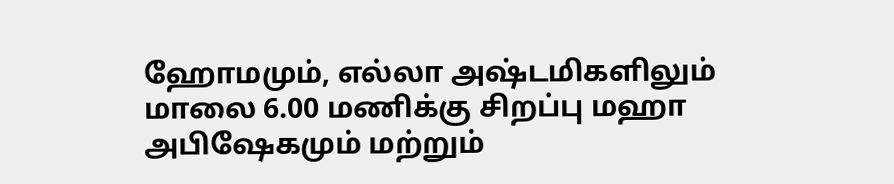ஹோமமும், எல்லா அஷ்டமிகளிலும் மாலை 6.00 மணிக்கு சிறப்பு மஹா அபிஷேகமும் மற்றும்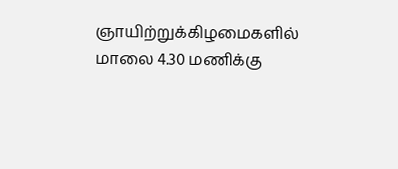ஞாயிற்றுக்கிழமைகளில் மாலை 4.30 மணிக்கு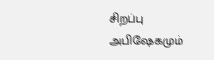சிறப்பு அபிஷேகமும்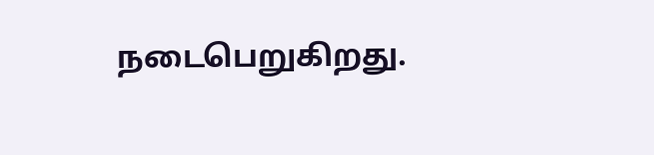நடைபெறுகிறது.